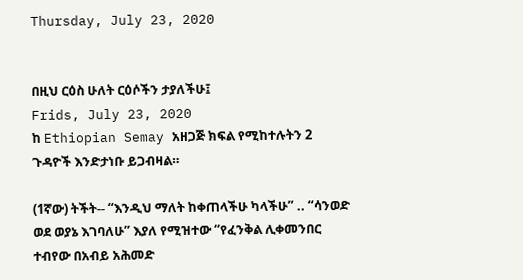Thursday, July 23, 2020


በዚህ ርዕስ ሁለት ርዕሶችን ታያለችሁ፤
Frids, July 23, 2020
ከ Ethiopian Semay አዘጋጅ ክፍል የሚከተሉትን 2 ጉዳዮች እንድታነቡ ይጋብዛል።

(1ኛው) ትችት-- “እንዲህ ማለት ከቀጠላችሁ ካላችሁ” .. “ሳንወድ ወደ ወያኔ እገባለሁ” እያለ የሚዝተው “የፈንቅል ሊቀመንበር ተብየው በአብይ አሕመድ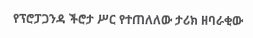የፕሮፓጋንዳ ችሮታ ሥር የተጠለለው ታሪክ ዘባራቂው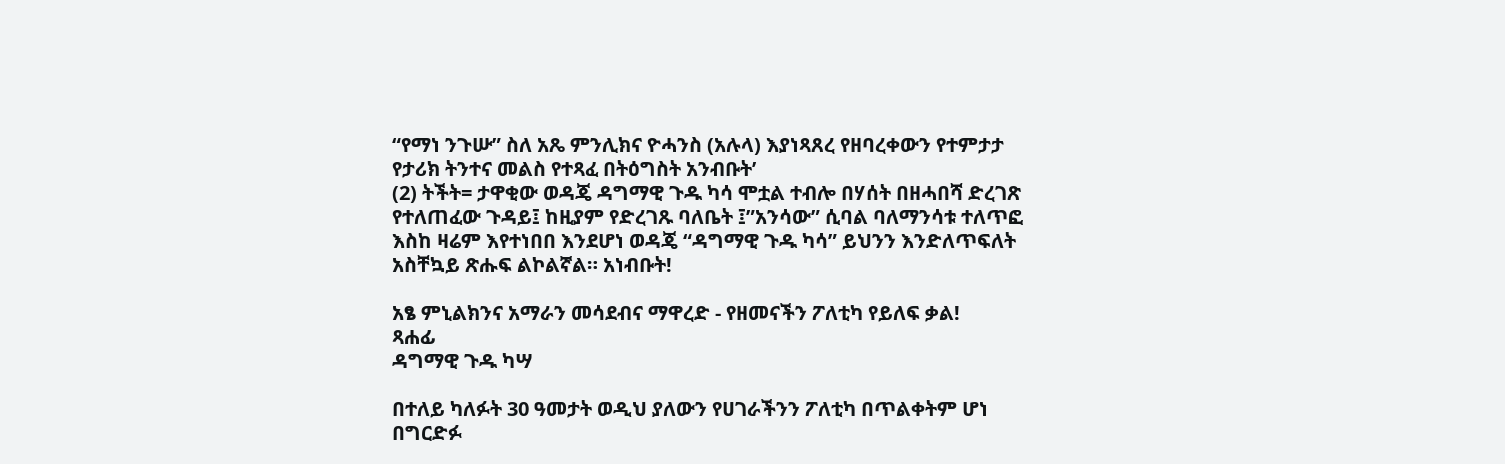“የማነ ንጉሡ” ስለ አጼ ምንሊክና ዮሓንስ (አሉላ) እያነጻጸረ የዘባረቀውን የተምታታ የታሪክ ትንተና መልስ የተጻፈ በትዕግስት አንብቡት’
(2) ትችት= ታዋቂው ወዳጄ ዳግማዊ ጉዱ ካሳ ሞቷል ተብሎ በሃሰት በዘሓበሻ ድረገጽ የተለጠፈው ጉዳይ፤ ከዚያም የድረገጹ ባለቤት ፤”አንሳው” ሲባል ባለማንሳቱ ተለጥፎ እስከ ዛሬም እየተነበበ እንደሆነ ወዳጄ “ዳግማዊ ጉዱ ካሳ” ይህንን እንድለጥፍለት አስቸኳይ ጽሑፍ ልኮልኛል። አነብቡት!

አፄ ምኒልክንና አማራን መሳደብና ማዋረድ - የዘመናችን ፖለቲካ የይለፍ ቃል!
ጻሐፊ
ዳግማዊ ጉዱ ካሣ

በተለይ ካለፉት 30 ዓመታት ወዲህ ያለውን የሀገራችንን ፖለቲካ በጥልቀትም ሆነ በግርድፉ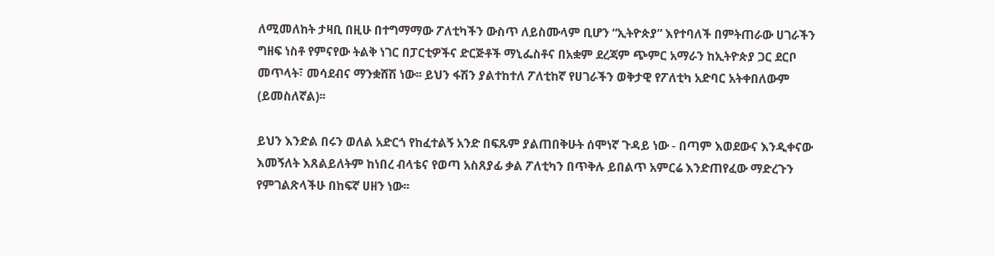ለሚመለከት ታዛቢ በዚሁ በተግማማው ፖለቲካችን ውስጥ ለይስሙላም ቢሆን “ኢትዮጵያ” እየተባለች በምትጠራው ሀገራችን ግዘፍ ነስቶ የምናየው ትልቅ ነገር በፓርቲዎችና ድርጅቶች ማኒፌስቶና በአቋም ደረጃም ጭምር አማራን ከኢትዮጵያ ጋር ደርቦ መጥላት፣ መሳደብና ማንቋሸሽ ነው፡፡ ይህን ፋሽን ያልተከተለ ፖለቲከኛ የሀገራችን ወቅታዊ የፖለቲካ አድባር አትቀበለውም (ይመስለኛል)፡፡

ይህን እንድል በሩን ወለል አድርጎ የከፈተልኝ አንድ በፍጹም ያልጠበቅሁት ሰሞነኛ ጉዳይ ነው - በጣም እወደውና እንዲቀናው እመኝለት እጸልይለትም ከነበረ ብላቴና የወጣ አስጸያፊ ቃል ፖለቲካን በጥቅሉ ይበልጥ አምርሬ እንድጠየፈው ማድረጉን የምገልጽላችሁ በከፍኛ ሀዘን ነው፡፡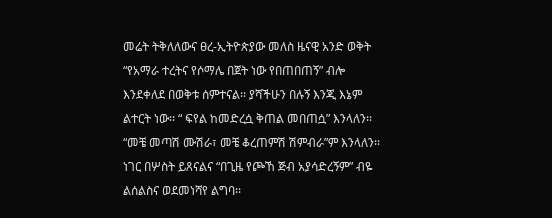መሬት ትቅለለውና ፀረ-ኢትዮጵያው መለስ ዜናዊ አንድ ወቅት “የአማራ ተረትና የሶማሌ በጀት ነው የበጠበጠኝ” ብሎ እንደቀለደ በወቅቱ ሰምተናል፡፡ ያሻችሁን በሉኝ እንጂ እኔም  ልተርት ነው፡፡ “ ፍየል ከመድረሷ ቅጠል መበጠሷ” እንላለን፡፡ “መቼ መጣሽ ሙሽራ፣ መቼ ቆረጠምሽ ሽምብራ”ም እንላለን፡፡ ነገር በሦስት ይጸናልና “በጊዜ የጮኸ ጅብ አያሳድረኝም” ብዬ ልሰልስና ወደመነሻየ ልግባ፡፡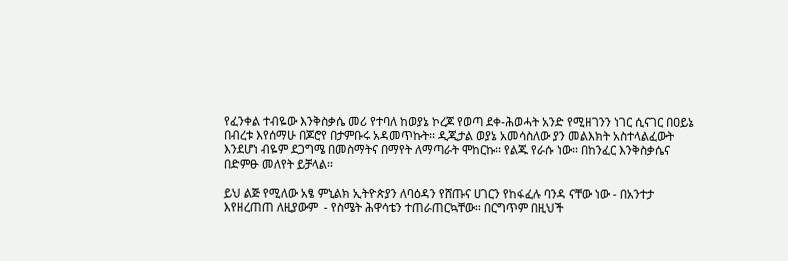የፈንቀል ተብዬው እንቅስቃሴ መሪ የተባለ ከወያኔ ኮረጆ የወጣ ደቀ-ሕወሓት አንድ የሚዘገንን ነገር ሲናገር በዐይኔ በብረቱ እየሰማሁ በጆሮየ በታምቡሩ አዳመጥኩት፡፡ ዲጂታል ወያኔ አመሳስለው ያን መልእክት አስተላልፈውት እንደሆነ ብዬም ደጋግሜ በመስማትና በማየት ለማጣራት ሞከርኩ፡፡ የልጁ የራሱ ነው፡፡ በከንፈር እንቅስቃሴና በድምፁ መለየት ይቻላል፡፡

ይህ ልጅ የሚለው አፄ ምኒልክ ኢትዮጵያን ለባዕዳን የሸጡና ሀገርን የከፋፈሉ ባንዳ ናቸው ነው - በአንተታ እየዘረጠጠ ለዚያውም  - የስሜት ሕዋሳቴን ተጠራጠርኳቸው፡፡ በርግጥም በዚህች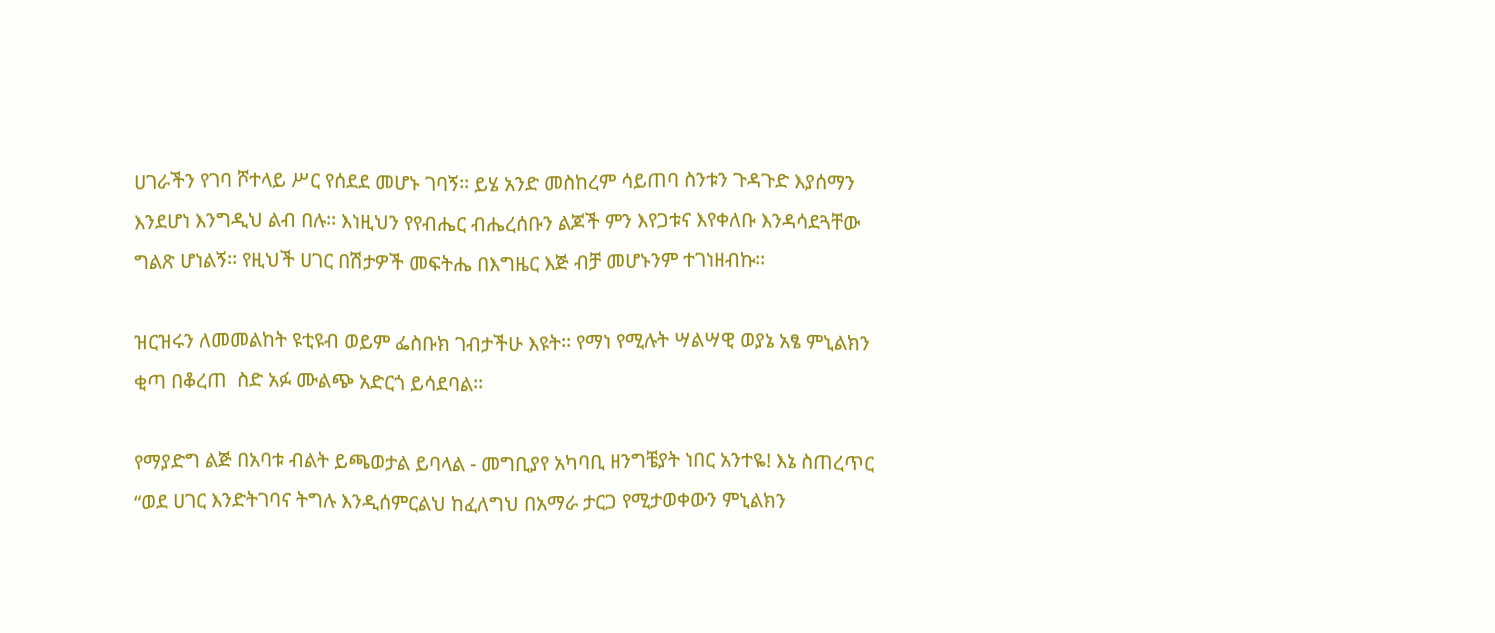ሀገራችን የገባ ሾተላይ ሥር የሰደደ መሆኑ ገባኝ፡፡ ይሄ አንድ መስከረም ሳይጠባ ስንቱን ጉዳጉድ እያሰማን እንደሆነ እንግዲህ ልብ በሉ፡፡ እነዚህን የየብሔር ብሔረሰቡን ልጆች ምን እየጋቱና እየቀለቡ እንዳሳደጓቸው ግልጽ ሆነልኝ፡፡ የዚህች ሀገር በሽታዎች መፍትሔ በእግዜር እጅ ብቻ መሆኑንም ተገነዘብኩ፡፡

ዝርዝሩን ለመመልከት ዩቲዩብ ወይም ፌስቡክ ገብታችሁ እዩት፡፡ የማነ የሚሉት ሣልሣዊ ወያኔ አፄ ምኒልክን  ቂጣ በቆረጠ  ስድ አፉ ሙልጭ አድርጎ ይሳደባል፡፡

የማያድግ ልጅ በአባቱ ብልት ይጫወታል ይባላል - መግቢያየ አካባቢ ዘንግቼያት ነበር አንተዬ! እኔ ስጠረጥር “ወደ ሀገር እንድትገባና ትግሉ እንዲሰምርልህ ከፈለግህ በአማራ ታርጋ የሚታወቀውን ምኒልክን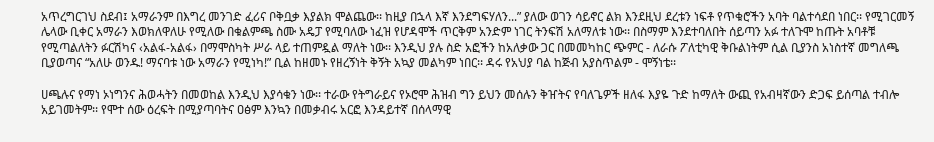አጥረግርገህ ስደብ፤ አማራንም በእግረ መንገድ ፈሪና ቦቅቧቃ እያልክ ሞልጨው፡፡ ከዚያ በኋላ እኛ እንደግፍሃለን...” ያለው ወገን ሳይኖር ልክ እንደዚህ ደረቱን ነፍቶ የጥቁሮችን አባት ባልተሳደበ ነበር፡፡ የሚገርመኝ ሌላው ቢቀር አማራን እወክለዋለሁ የሚለው በቁልምጫ ስሙ አዴፓ የሚባለው ነፈዝ የሆዳሞች ጥርቅም አንድም ነገር ትንፍሽ አለማለቱ ነው፡፡ በስማም እንደተባለበት ሰይጣን አፉ ተለጉሞ ከጡት አባቶቹ የሚጣልለትን ፉርሽካና ‹አልፋ-አልፋ› በማሞስካት ሥራ ላይ ተጠምዷል ማለት ነው፡፡ እንዲህ ያሉ ስድ አፎችን ከአለቃው ጋር በመመካከር ጭምር - ለራሱ ፖለቲካዊ ቅቡልነትም ሲል ቢያንስ አነስተኛ መግለጫ ቢያወጣና “አለሁ ወንዱ! ማናባቱ ነው አማራን የሚነካ!” ቢል ከዘመኑ የዘረኝነት ቅኝት አኳያ መልካም ነበር፡፡ ዳሩ የአህያ ባል ከጅብ አያስጥልም - ሞኝነቴ፡፡

ሀጫሉና የማነ ኦነግንና ሕወሓትን በመወከል እንዲህ እያሳቁን ነው፡፡ ተራው የትግራይና የኦሮሞ ሕዝብ ግን ይህን መሰሉን ቅዠትና የባለጌዎች ዘለፋ እያዬ ጉድ ከማለት ውጪ የአብዛኛውን ድጋፍ ይሰጣል ተብሎ አይገመትም፡፡ የሞተ ሰው ዕረፍት በሚያጣባትና ዐፅም እንኳን በመቃብሩ አርፎ እንዳይተኛ በሰላማዊ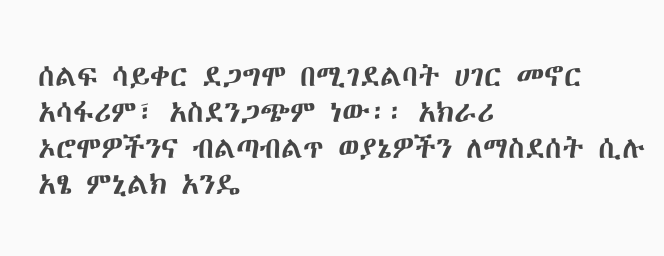ሰልፍ ሳይቀር ደጋግሞ በሚገደልባት ሀገር መኖር አሳፋሪም፣ አስደንጋጭም ነው፡፡ አክራሪ ኦሮሞዎችንና ብልጣብልጥ ወያኔዎችን ለማስደሰት ሲሉ አፄ ምኒልክ አንዴ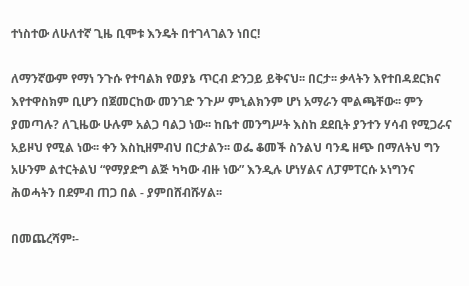ተነስተው ለሁለተኛ ጊዜ ቢሞቱ እንዴት በተገላገልን ነበር!

ለማንኛውም የማነ ንጉሱ የተባልክ የወያኔ ጥርብ ድንጋይ ይቅናህ፡፡ በርታ፡፡ ቃላትን እየተበዳደርክና እየተዋስክም ቢሆን በጀመርከው መንገድ ንጉሥ ምኒልክንም ሆነ አማራን ሞልጫቸው፡፡ ምን ያመጣሉ? ለጊዜው ሁሉም አልጋ ባልጋ ነው፡፡ ከቤተ መንግሥት እስከ ደደቢት ያንተን ሃሳብ የሚጋራና አይዞህ የሚል ነው፡፡ ቀን እስኪዘምብህ በርታልን፡፡ ወፌ ቆመች ስንልህ ባንዴ ዘጭ በማለትህ ግን አሁንም ልተርትልህ “የማያድግ ልጅ ካካው ብዙ ነው” እንዲሉ ሆነሃልና ለፓምፐርሱ ኦነግንና ሕወሓትን በደምብ ጠጋ በል - ያምበሸብሹሃል፡፡

በመጨረሻም፡-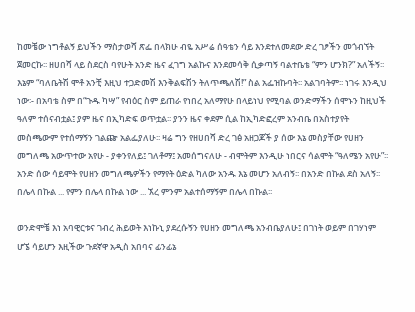ከመቼው ነግቶልኝ ይህችን ማስታወሻ ጽፌ በላክሁ ብዬ አሥሬ ሰዓቴን ሳይ እንደተለመደው ድረ ገፆችን መጎብኘት ጀመርኩ፡፡ ዘሀበሻ ላይ ስደርስ ባየሁት አንድ ዜና ፈገግ አልኩና እንደመሳቅ ሲቃጣኝ ባልተቤቴ “ምን ሆንክ?” አለችኝ፡፡ እኔም “ባለቤትሽ ሞቶ አንቺ እዚህ ተጋድመሽ እንቅልፍሽን ትለጥጫለሽ!” ስል አፌዝኩባት፡፡ አልገባትም፡፡ ነገሩ እንዲህ ነው፡- በአባቴ ስም በ“ጉዱ ካሣ” የብዕር ስም ይጠራ የነበረ አለማየሁ በላይነህ የሚባል ወንድማችን ሰሞኑን ከዚህች ዓለም ተሰናብቷል፤ ያም ዜና በኢካድፍ ወጥቷል፡፡ ያንን ዜና ቀደም ሲል ከኢካድፎረም አንብቤ በአስተያየት መስጫውም የተሰማኝን ገልጬ አልፌያለሁ፡፡ ዛሬ ግን የዘሀበሻ ድረ ገፅ አዘጋጆች ያ ሰው እኔ መስያቸው የሀዘን መግለጫ አውጥተው አየሁ - ያቀንየለይ፤ ገለቶማ፤ አመሰግናለሁ - ብሞትም እንዲሁ ነበርና ሳልሞት “ዓለሜን አየሁ”፡፡ አንድ ሰው ሳይሞት የሀዘን መግለጫዎችን የማየት ዕድል ካለው አንዱ እኔ መሆን አለብኝ፡፡ በአንድ በኩል ደስ አለኝ፡፡ በሌላ በኩል ... የምን በሌላ በኩል ነው ... ኧረ ምንም አልተሰማኝም በሌላ በኩል፡፡

ወንድሞቼ እነ አባዊርቱና ገብረ ሕይወት እነኩኒ ያደረሱኝን የሀዘን መግለጫ አንብቤያለሁ፤ በገነት ወይም በገሃነም ሆኜ ሳይሆን እዚችው ጉደኛዋ አዲስ አበባና ፊንፊኔ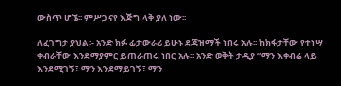ውስጥ ሆኜ፡፡ ምሥጋናየ እጅግ ላቅ ያለ ነው፡፡

ለፈገግታ ያህል፡- አንድ ክፉ ፊታውራሪ ይሁኑ ደጃዝማች ነበሩ አሉ፡፡ ከክፋታቸው የተነሣ ቀብራቸው እንደማያምር ይጠራጠሩ ነበር አሉ፡፡ አንድ ወቅት ታዲያ “ማን እቀብሬ ላይ እንደሚገኝ፣ ማን እንደማይገኝ፣ ማን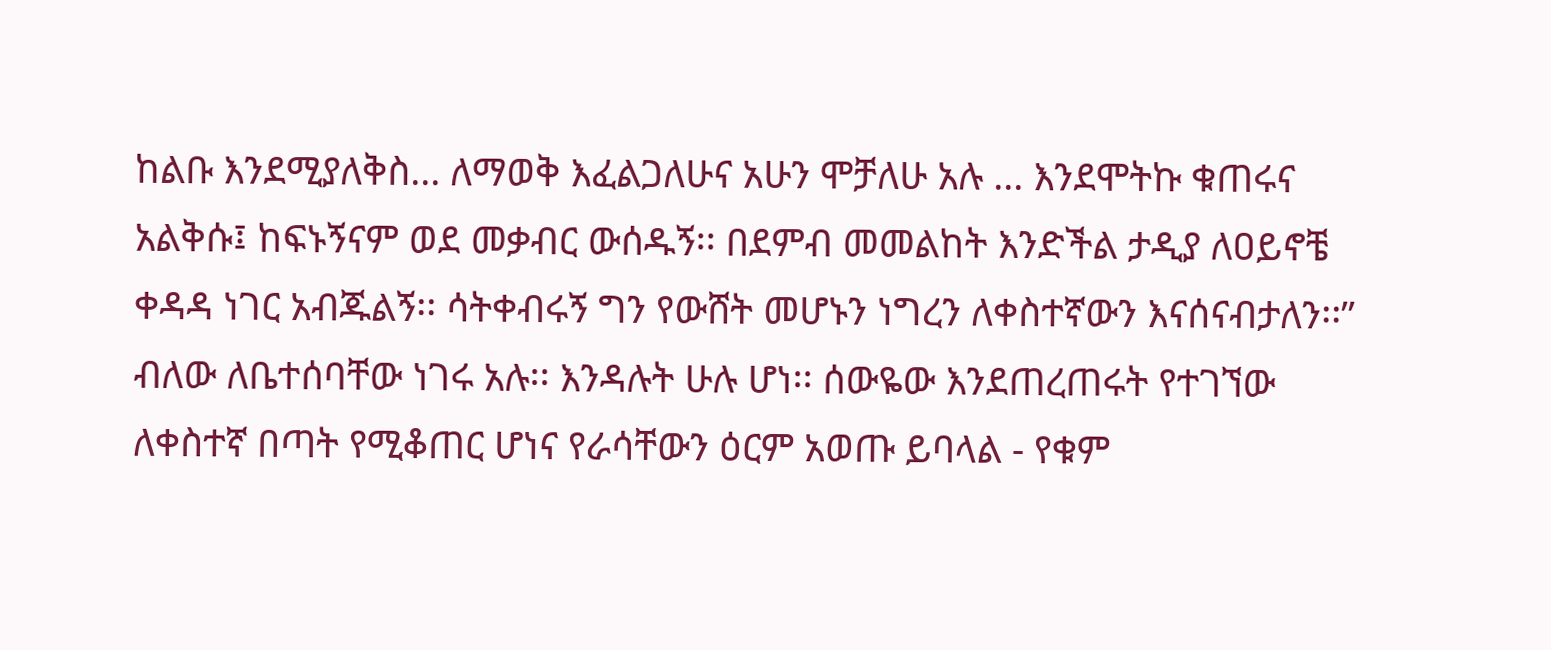ከልቡ እንደሚያለቅስ... ለማወቅ እፈልጋለሁና አሁን ሞቻለሁ አሉ ... እንደሞትኩ ቁጠሩና አልቅሱ፤ ከፍኑኝናም ወደ መቃብር ውሰዱኝ፡፡ በደምብ መመልከት እንድችል ታዲያ ለዐይኖቼ ቀዳዳ ነገር አብጁልኝ፡፡ ሳትቀብሩኝ ግን የውሸት መሆኑን ነግረን ለቀስተኛውን እናሰናብታለን፡፡” ብለው ለቤተሰባቸው ነገሩ አሉ፡፡ እንዳሉት ሁሉ ሆነ፡፡ ሰውዬው እንደጠረጠሩት የተገኘው ለቀስተኛ በጣት የሚቆጠር ሆነና የራሳቸውን ዕርም አወጡ ይባላል - የቁም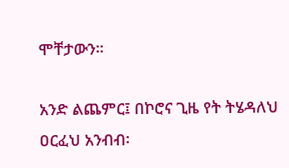ሞቸታውን፡፡

አንድ ልጨምር፤ በኮሮና ጊዜ የት ትሄዳለህ ዐርፈህ አንብብ፡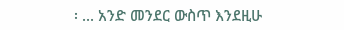፡ ... አንድ መንደር ውስጥ እንደዚሁ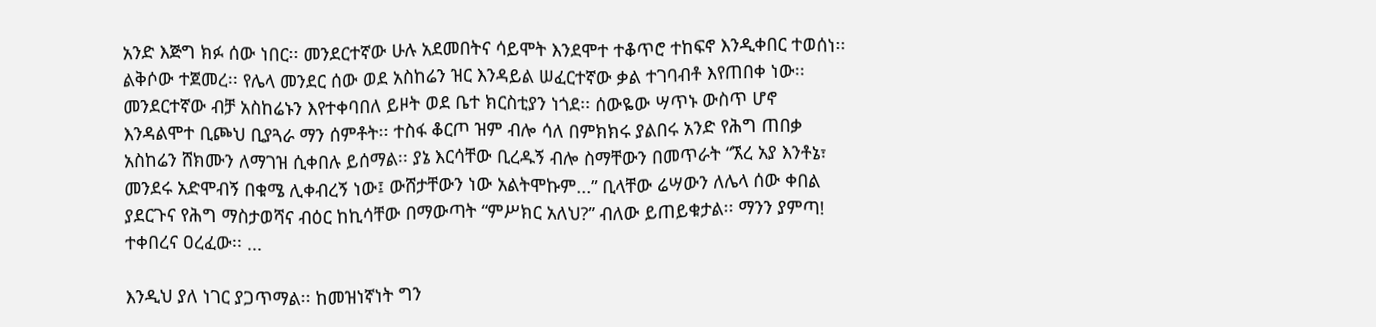አንድ እጅግ ክፉ ሰው ነበር፡፡ መንደርተኛው ሁሉ አደመበትና ሳይሞት እንደሞተ ተቆጥሮ ተከፍኖ እንዲቀበር ተወሰነ፡፡ ልቅሶው ተጀመረ፡፡ የሌላ መንደር ሰው ወደ አስከሬን ዝር እንዳይል ሠፈርተኛው ቃል ተገባብቶ እየጠበቀ ነው፡፡ መንደርተኛው ብቻ አስከሬኑን እየተቀባበለ ይዞት ወደ ቤተ ክርስቲያን ነጎደ፡፡ ሰውዬው ሣጥኑ ውስጥ ሆኖ እንዳልሞተ ቢጮህ ቢያጓራ ማን ሰምቶት፡፡ ተስፋ ቆርጦ ዝም ብሎ ሳለ በምክክሩ ያልበሩ አንድ የሕግ ጠበቃ አስከሬን ሸክሙን ለማገዝ ሲቀበሉ ይሰማል፡፡ ያኔ እርሳቸው ቢረዱኝ ብሎ ስማቸውን በመጥራት “ኧረ አያ እንቶኔ፣ መንደሩ አድሞብኝ በቁሜ ሊቀብረኝ ነው፤ ውሸታቸውን ነው አልትሞኩም...” ቢላቸው ሬሣውን ለሌላ ሰው ቀበል ያደርጉና የሕግ ማስታወሻና ብዕር ከኪሳቸው በማውጣት “ምሥክር አለህ?” ብለው ይጠይቁታል፡፡ ማንን ያምጣ! ተቀበረና ዐረፈው፡፡ ...

እንዲህ ያለ ነገር ያጋጥማል፡፡ ከመዝነኛነት ግን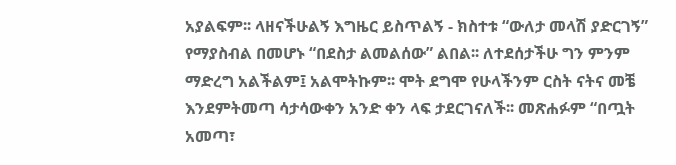አያልፍም፡፡ ላዘናችሁልኝ እግዜር ይስጥልኝ - ክስተቱ “ውለታ መላሽ ያድርገኝ” የማያስብል በመሆኑ “በደስታ ልመልሰው” ልበል፡፡ ለተደሰታችሁ ግን ምንም ማድረግ አልችልም፤ አልሞትኩም፡፡ ሞት ደግሞ የሁላችንም ርስት ናትና መቼ እንደምትመጣ ሳታሳውቀን አንድ ቀን ላፍ ታደርገናለች፡፡ መጽሐፉም “በጧት አመጣ፣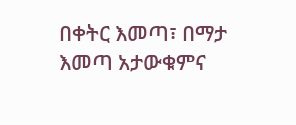በቀትር እመጣ፣ በማታ እመጣ አታውቁምና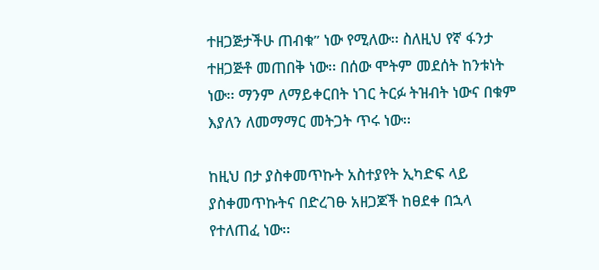ተዘጋጅታችሁ ጠብቁ” ነው የሚለው፡፡ ስለዚህ የኛ ፋንታ ተዘጋጅቶ መጠበቅ ነው፡፡ በሰው ሞትም መደሰት ከንቱነት ነው፡፡ ማንም ለማይቀርበት ነገር ትርፉ ትዝብት ነውና በቁም እያለን ለመማማር መትጋት ጥሩ ነው፡፡

ከዚህ በታ ያስቀመጥኩት አስተያየት ኢካድፍ ላይ ያስቀመጥኩትና በድረገፁ አዘጋጆች ከፀደቀ በኋላ የተለጠፈ ነው፡፡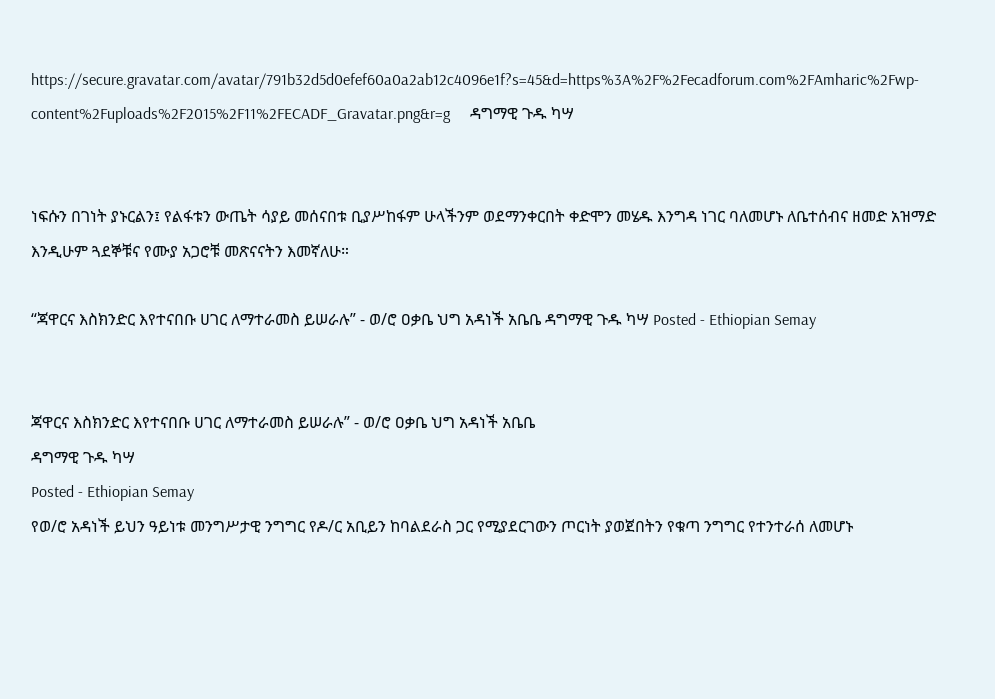https://secure.gravatar.com/avatar/791b32d5d0efef60a0a2ab12c4096e1f?s=45&d=https%3A%2F%2Fecadforum.com%2FAmharic%2Fwp-content%2Fuploads%2F2015%2F11%2FECADF_Gravatar.png&r=g     ዳግማዊ ጉዱ ካሣ


ነፍሱን በገነት ያኑርልን፤ የልፋቱን ውጤት ሳያይ መሰናበቱ ቢያሥከፋም ሁላችንም ወደማንቀርበት ቀድሞን መሄዱ እንግዳ ነገር ባለመሆኑ ለቤተሰብና ዘመድ አዝማድ እንዲሁም ጓደኞቹና የሙያ አጋሮቹ መጽናናትን እመኛለሁ።

“ጃዋርና እስክንድር እየተናበቡ ሀገር ለማተራመስ ይሠራሉ” - ወ/ሮ ዐቃቤ ህግ አዳነች አቤቤ ዳግማዊ ጉዱ ካሣ Posted - Ethiopian Semay


ጃዋርና እስክንድር እየተናበቡ ሀገር ለማተራመስ ይሠራሉ” - ወ/ሮ ዐቃቤ ህግ አዳነች አቤቤ
ዳግማዊ ጉዱ ካሣ
Posted - Ethiopian Semay
የወ/ሮ አዳነች ይህን ዓይነቱ መንግሥታዊ ንግግር የዶ/ር አቢይን ከባልደራስ ጋር የሚያደርገውን ጦርነት ያወጀበትን የቁጣ ንግግር የተንተራሰ ለመሆኑ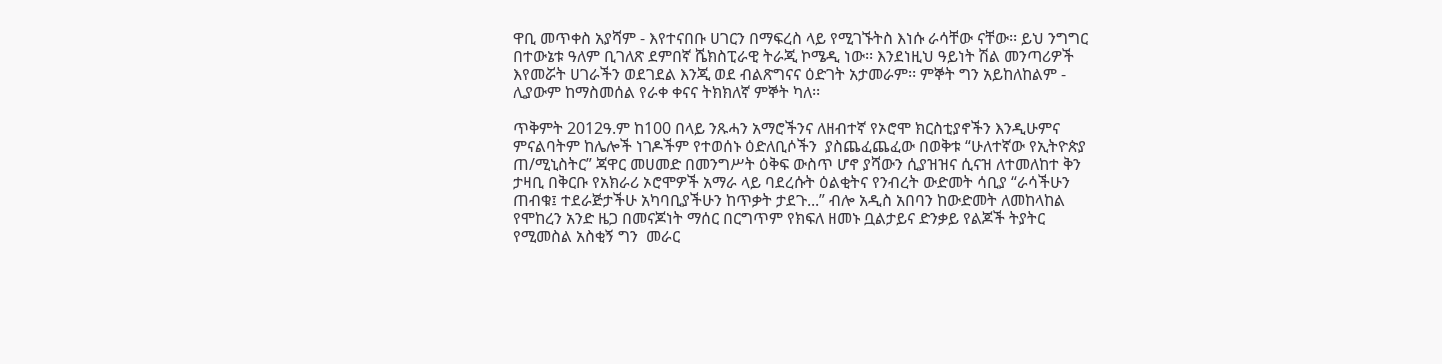ዋቢ መጥቀስ አያሻም - እየተናበቡ ሀገርን በማፍረስ ላይ የሚገኙትስ እነሱ ራሳቸው ናቸው፡፡ ይህ ንግግር በተውኔቱ ዓለም ቢገለጽ ደምበኛ ሼክስፒራዊ ትራጂ ኮሜዲ ነው፡፡ እንደነዚህ ዓይነት ሽል መንጣሪዎች እየመሯት ሀገራችን ወደገደል እንጂ ወደ ብልጽግናና ዕድገት አታመራም፡፡ ምኞት ግን አይከለከልም - ሊያውም ከማስመሰል የራቀ ቀናና ትክክለኛ ምኞት ካለ፡፡

ጥቅምት 2012ዓ.ም ከ100 በላይ ንጹሓን አማሮችንና ለዘብተኛ የኦሮሞ ክርስቲያኖችን እንዲሁምና ምናልባትም ከሌሎች ነገዶችም የተወሰኑ ዕድለቢሶችን  ያስጨፈጨፈው በወቅቱ “ሁለተኛው የኢትዮጵያ ጠ/ሚኒስትር” ጃዋር መሀመድ በመንግሥት ዕቅፍ ውስጥ ሆኖ ያሻውን ሲያዝዝና ሲናዝ ለተመለከተ ቅን ታዛቢ በቅርቡ የአክራሪ ኦሮሞዎች አማራ ላይ ባደረሱት ዕልቂትና የንብረት ውድመት ሳቢያ “ራሳችሁን ጠብቁ፤ ተደራጅታችሁ አካባቢያችሁን ከጥቃት ታደጉ...” ብሎ አዲስ አበባን ከውድመት ለመከላከል የሞከረን አንድ ዜጋ በመናጆነት ማሰር በርግጥም የክፍለ ዘመኑ ቧልታይና ድንቃይ የልጆች ትያትር የሚመስል አስቂኝ ግን  መራር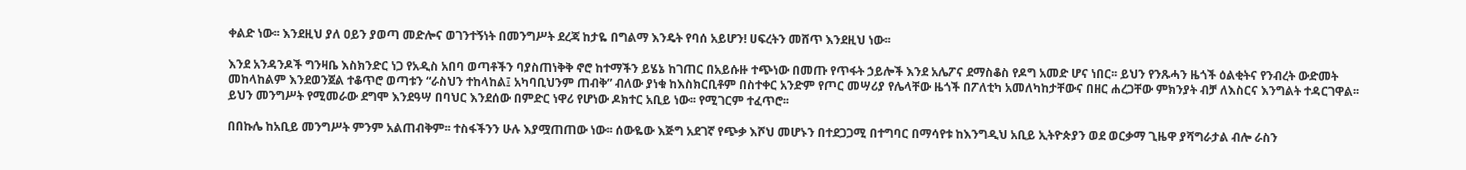ቀልድ ነው፡፡ እንደዚህ ያለ ዐይን ያወጣ መድሎና ወገንተኝነት በመንግሥት ደረጃ ከታዬ በግልማ እንዴት የባሰ አይሆን! ሀፍረትን መሸጥ እንደዚህ ነው፡፡

እንደ አንዳንዶች ግንዛቤ እስክንድር ነጋ የአዲስ አበባ ወጣቶችን ባያስጠነቅቅ ኖሮ ከተማችን ይሄኔ ከገጠር በአይሱዙ ተጭነው በመጡ የጥፋት ኃይሎች እንደ አሌፖና ደማስቆስ የዶግ አመድ ሆና ነበር፡፡ ይህን የንጹሓን ዜጎች ዕልቂትና የንብረት ውድመት መከላከልም እንደወንጀል ተቆጥሮ ወጣቱን “ራስህን ተከላከል፤ አካባቢህንም ጠብቅ” ብለው ያነቁ ከእስክርቢቶም በስተቀር አንድም የጦር መሣሪያ የሌላቸው ዜጎች በፖለቲካ አመለካከታቸውና በዘር ሐረጋቸው ምክንያት ብቻ ለእስርና እንግልት ተዳርገዋል፡፡ ይህን መንግሥት የሚመራው ደግሞ እንደዓሣ በባህር እንደሰው በምድር ነዋሪ የሆነው ዶክተር አቢይ ነው፡፡ የሚገርም ተፈጥሮ፡፡

በበኩሌ ከአቢይ መንግሥት ምንም አልጠብቅም፡፡ ተስፋችንን ሁሉ እያሟጠጠው ነው፡፡ ሰውዬው እጅግ አደገኛ የጭቃ እሾህ መሆኑን በተደጋጋሚ በተግባር በማሳየቱ ከእንግዲህ አቢይ ኢትዮጵያን ወደ ወርቃማ ጊዜዋ ያሻግራታል ብሎ ራስን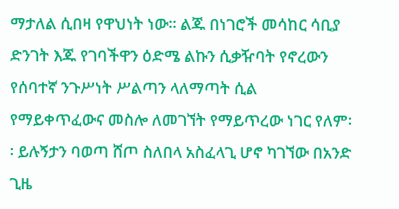ማታለል ሲበዛ የዋህነት ነው፡፡ ልጁ በነገሮች መሳከር ሳቢያ ድንገት እጁ የገባችዋን ዕድሜ ልኩን ሲቃዥባት የኖረውን የሰባተኛ ንጉሥነት ሥልጣን ላለማጣት ሲል የማይቀጥፈውና መስሎ ለመገኘት የማይጥረው ነገር የለም፡፡ ይሉኝታን ባወጣ ሸጦ ስለበላ አስፈላጊ ሆኖ ካገኘው በአንድ ጊዜ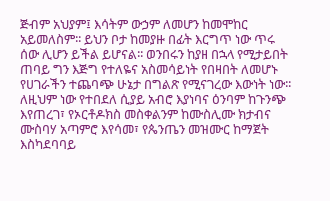ጅብም አህያም፤ እሳትም ውኃም ለመሆን ከመሞከር አይመለስም፡፡ ይህን ቦታ ከመያዙ በፊት እርግጥ ነው ጥሩ ሰው ሊሆን ይችል ይሆናል፡፡ ወንበሩን ከያዘ በኋላ የሚታይበት ጠባይ ግን እጅግ የተለዬና አስመሳይነት የበዛበት ለመሆኑ የሀገራችን ተጨባጭ ሁኔታ በግልጽ የሚናገረው እውነት ነው፡፡ ለዚህም ነው የተበደለ ሲያይ አብሮ እያነባና ዕንባም ከጉንጭ እየጠረገ፣ የኦርቶዶክስ መስቀልንም ከሙስሊሙ ክታብና ሙስባሃ አጣምሮ እየሳመ፣ የጴንጤን መዝሙር ከማጀት እስካደባባይ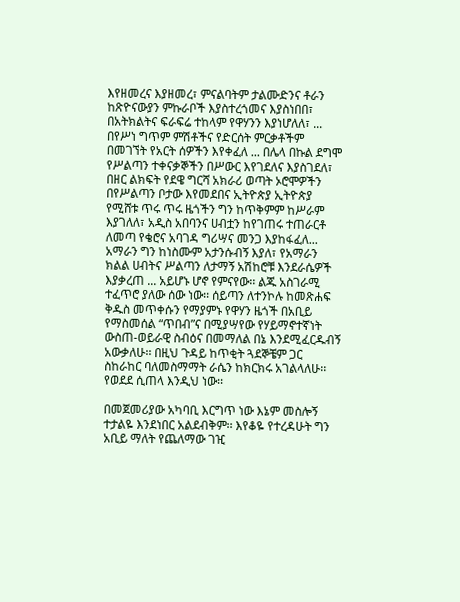እየዘመረና እያዘመረ፣ ምናልባትም ታልሙድንና ቶራን ከጽዮናውያን ምኩራቦች እያስተረጎመና እያስነበበ፣ በአትክልትና ፍራፍሬ ተከላም የዋሃንን እያነሆለለ፣ ... በየሥነ ግጥም ምሽቶችና የድርሰት ምርቃቶችም በመገኘት የአርት ሰዎችን እየቀፈለ ... በሌላ በኩል ደግሞ የሥልጣን ተቀናቃኞችን በሥውር እየገደለና እያስገደለ፣ በዘር ልክፍት የደዌ ግርሻ አክራሪ ወጣት ኦሮሞዎችን በየሥልጣን ቦታው እየመደበና ኢትዮጵያ ኢትዮጵያ የሚሸቱ ጥሩ ጥሩ ዜጎችን ግን ከጥቅምም ከሥራም እያገለለ፣ አዲስ አበባንና ሀብቷን ከየገጠሩ ተጠራርቶ ለመጣ የቄሮና አባገዳ ግሪሣና መንጋ እያከፋፈለ... አማራን ግን ከነስሙም አታንሱብኝ እያለ፣ የአማራን ክልል ሀብትና ሥልጣን ለታማኝ አሽከሮቹ እንደራሴዎች እያቃረጠ ... አይሆኑ ሆኖ የምናየው፡፡ ልጁ አስገራሚ ተፈጥሮ ያለው ሰው ነው፡፡ ሰይጣን ለተንኮሉ ከመጽሐፍ ቅዱስ መጥቀሱን የማያምኑ የዋሃን ዜጎች በአቢይ የማስመሰል “ጥበብ”ና በሚያሣየው የሃይማኖተኛነት ውስጠ-ወይራዊ ስብዕና በመማለል በኔ እንደሚፈርዱብኝ አውቃለሁ፡፡ በዚህ ጉዳይ ከጥቂት ጓደኞቼም ጋር ስከራከር ባለመስማማት ራሴን ከክርክሩ አገልላለሁ፡፡ የወደደ ሲጠላ እንዲህ ነው፡፡

በመጀመሪያው አካባቢ እርግጥ ነው እኔም መስሎኝ ተታልዬ እንደነበር አልደብቅም፡፡ እየቆዬ የተረዳሁት ግን አቢይ ማለት የጨለማው ገዢ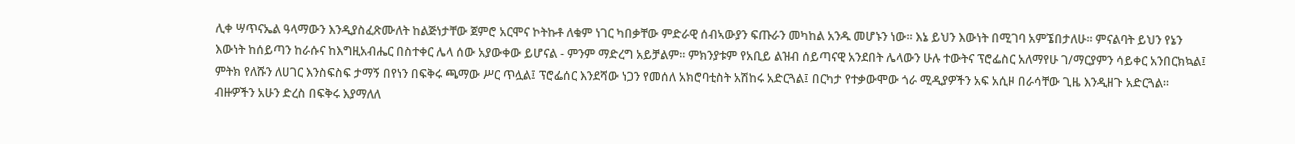ሊቀ ሣጥናኤል ዓላማውን እንዲያስፈጽሙለት ከልጅነታቸው ጀምሮ አርሞና ኮትኩቶ ለቁም ነገር ካበቃቸው ምድራዊ ሰብኣውያን ፍጡራን መካከል አንዱ መሆኑን ነው፡፡ እኔ ይህን እውነት በሚገባ አምኜበታለሁ፡፡ ምናልባት ይህን የኔን እውነት ከሰይጣን ከራሱና ከእግዚአብሔር በስተቀር ሌላ ሰው አያውቀው ይሆናል - ምንም ማድረግ አይቻልም፡፡ ምክንያቱም የአቢይ ልዝብ ሰይጣናዊ አንደበት ሌላውን ሁሉ ተውትና ፕሮፌስር አለማየሁ ገ/ማርያምን ሳይቀር አንበርክኳል፤ ምትክ የለሹን ለሀገር እንስፍስፍ ታማኝ በየነን በፍቅሩ ጫማው ሥር ጥሏል፤ ፕሮፌሰር እንደሻው ነጋን የመሰለ አክሮባቲስት አሽከሩ አድርጓል፤ በርካታ የተቃውሞው ጎራ ሚዲያዎችን አፍ አሲዞ በራሳቸው ጊዜ እንዲዘጉ አድርጓል፡፡ ብዙዎችን አሁን ድረስ በፍቅሩ እያማለለ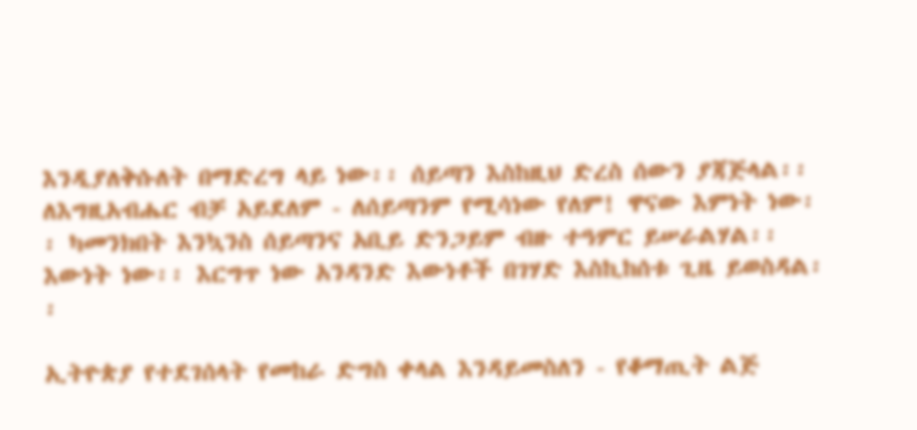እንዲያለቅሱለት በማድረግ ላይ ነው፡፡ ሰይጣን እስከዚህ ድረስ ሰውን ያጃጅላል፡፡ ለእግዚአብሔር ብቻ አይደለም - ለሰይጣንም የሚሳነው የለም! ዋናው እምነት ነው፡፡ ካመንክበት እንኳንስ ሰይጣንና አቢይ ድንጋይም ብዙ ተዓምር ይሠራልሃል፡፡ እውነት ነው፡፡ እርግጥ ነው አንዳንድ እውነቶች በገሃድ እስኪከሰቱ ጊዜ ይወስዳል፡፡

ኢትዮጵያ የተደገሰላት የመከራ ድግስ ቀላል እንዳይመስለን - የቆማጢት ልጅ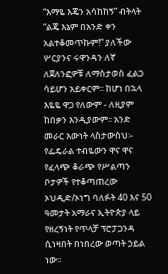“እማዬ እጄን አሳከከኝ” ብትላት “ልጄ እኔም በአንድ ቀን አልተቆመጥኩም!” ያለችው ሦርያንና ሩዋንዳን ለኛ ለጀለንፎዎቹ ለማስታወስ ፈልጋ ሳይሆን አይቀርም፡፡ ከሆነ በኋላ እዬዬ ዋጋ የለውም - ለዚያም ከበቃን እንዲያውም፡፡ አንድ መራር እውነት ላስታውስህ፡- የፌዴራል ተብዬውን ዋና ዋና የፈላጭ ቆራጭ የሥልጣን ቦታዎች የተቆጣጠረው ኦህዲድ/ኦነግ ባለፉት 40 እና 50 ዓመታት አማራና ኢትዮጵያ ላይ የዘረኝነት የጥላቻ ፕሮፓጋንዳ ሲነዛበት በነበረው ወጣት ኃይል ነው፡፡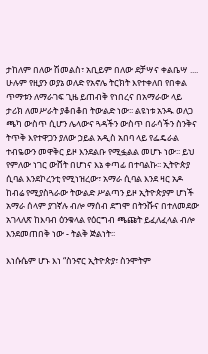ታከለም በለው ሽመልስ፣ አቢይም በለው ደቻሣና ቀልቤሣ .... ሁሉም የዚያን ወያኔ ወለድ የአኖሌ ትርክት እየተቀለበ የበቀል ጥማቱን ለማራገፍ ጊዜ ይጠብቅ የነበረና በአማራው ላይ ታሪክ ለመሥራት ያቆበቆበ ትውልድ ነው፡፡ ልዩነቱ አንዱ ወለጋ ጫካ ውስጥ ሲሆን ሌላውና ጓዳችን ውስጥ በራሳችን ስንቅና ትጥቅ እየተዋጋን ያለው ኃይል አዲስ አበባ ላይ የፌዴራል ተብዬውን መዋቅር ይዞ እንደልቡ የሚፏልል መሆኑ ነው፡፡ ይህ የምለው ነገር ውሸት በሆነና እኔ ቀጣፊ በተባልኩ፡፡ ኢትዮጵያ ሲባል እንደኮረንቲ የሚነዝረው፣ አማራ ሲባል እንደ ዛር አዶ ከብሬ የሚያስጓራው ትውልድ ሥልጣን ይዞ ኢትዮጵያም ሆነች አማራ ሰላም ያገኛሉ ብሎ ማሰብ ደግሞ በትንሹና በተለመደው አገላለጽ ከእባብ ዕንቁላል የዕርግብ ጫጩት ይፈለፈላል ብሎ  እንደመጠበቅ ነው - ትልቅ ጅልነት፡፡

እነሱሴም ሆኑ እነ “ስንኖር ኢትዮጵያ፣ ስንሞትም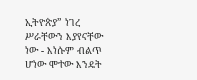ኢትዮጵያ” ነገረ ሥራቸውን እያየናቸው ነው - እነሱም ብልጥ ሆነው ሞተው እንዴት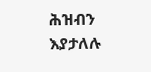ሕዝብን እያታለሉ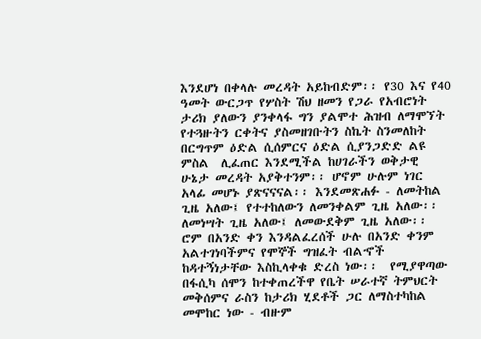እንደሆነ በቀላሉ መረዳት አይከብድም፡፡ የ30 እና የ40 ዓመት ውርጋጥ የሦስት ሽህ ዘመን የጋራ የአብሮነት ታሪክ ያለውን ያንቀላፋ ግን ያልሞተ ሕዝብ ለማሞኘት የተጓዙትን ርቀትና ያስመዘገቡትን ስኬት ስንመለከት በርግጥም ዕድል ሲሰምርና ዕድል ሲያንጋድድ ልዩ ምስል  ሊፈጠር እንደሚችል ከሀገራችን ወቅታዊ ሁኔታ መረዳት አያቅተንም፡፡ ሆኖም ሁሉም ነገር አላፊ መሆኑ ያጽናናናል፡፡ እንደመጽሐፉ - ለመትከል ጊዜ አለው፤ የተተከለውን ለመንቀልም ጊዜ አለው፡፡ ለመነሣት ጊዜ አለው፤ ለመውደቅም ጊዜ አለው፡፡ ሮም በአንድ ቀን እንዳልፈረሰች ሁሉ በአንድ ቀንም አልተገነባችምና የሞኞች ግዝፈት ብልኆች ከዳተኝነታቸው እስኪላቀቁ ድረስ ነው፡፡  የሚያዋጣው በፋሲካ ሰሞን ከተቀጠረችዋ የቤት ሠራተኛ ትምህርት መቅሰምና ራስን ከታሪክ ሂደቶች ጋር ለማስተካከል መሞከር ነው - ብዙም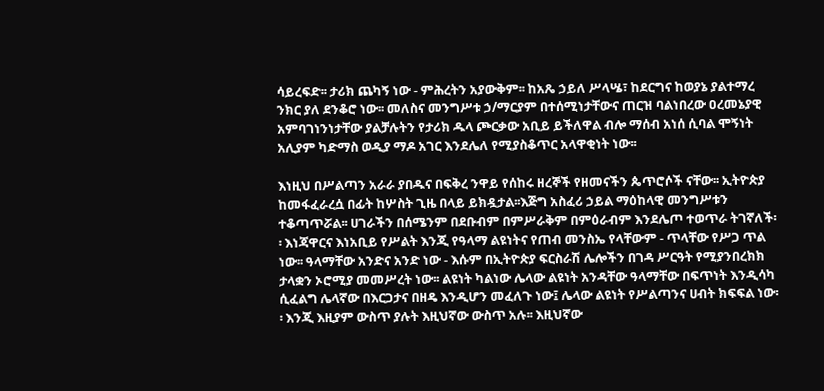ሳይረፍድ፡፡ ታሪክ ጨካኝ ነው - ምሕረትን አያውቅም፡፡ ከአጼ ኃይለ ሥላሤ፣ ከደርግና ከወያኔ ያልተማረ ንክር ያለ ደንቆሮ ነው፡፡ መለስና መንግሥቱ ኃ/ማርያም በተሰሚነታቸውና ጠርዝ ባልነበረው ዐረመኔያዊ አምባገነንነታቸው ያልቻሉትን የታሪክ ዱላ ጮርቃው አቢይ ይችለዋል ብሎ ማሰብ አነሰ ሲባል ሞኝነት አሊያም ካድማስ ወዲያ ማዶ አገር እንደሌለ የሚያስቆጥር አላዋቂነት ነው፡፡

እነዚህ በሥልጣን አራራ ያበዱና በፍቅረ ንዋይ የሰከሩ ዘረኞች የዘመናችን ጴጥሮሶች ናቸው፡፡ ኢትዮጵያ ከመፋፈራረሷ በፊት ከሦስት ጊዜ በላይ ይክዷታል፡፡እጅግ አስፈሪ ኃይል ማዕከላዊ መንግሥቱን ተቆጣጥሯል፡፡ ሀገራችን በሰሜንም በደቡብም በምሥራቅም በምዕራብም እንደሌጦ ተወጥራ ትገኛለች፡፡ እነጃዋርና እነአቢይ የሥልት እንጂ የዓላማ ልዩነትና የጠብ መንስኤ የላቸውም - ጥላቸው የሥጋ ጥል ነው፡፡ ዓላማቸው አንድና አንድ ነው - እሱም በኢትዮጵያ ፍርስራሽ ሌሎችን በገዳ ሥርዓት የሚያንበረክክ ታላቋን ኦሮሚያ መመሥረት ነው፡፡ ልዩነት ካልነው ሌላው ልዩነት አንዳቸው ዓላማቸው በፍጥነት እንዲሳካ ሲፈልግ ሌላኛው በእርጋታና በዘዴ እንዲሆን መፈለጉ ነው፤ ሌላው ልዩነት የሥልጣንና ሀብት ክፍፍል ነው፡፡ እንጂ እዚያም ውስጥ ያሉት እዚህኛው ውስጥ አሉ፡፡ እዚህኛው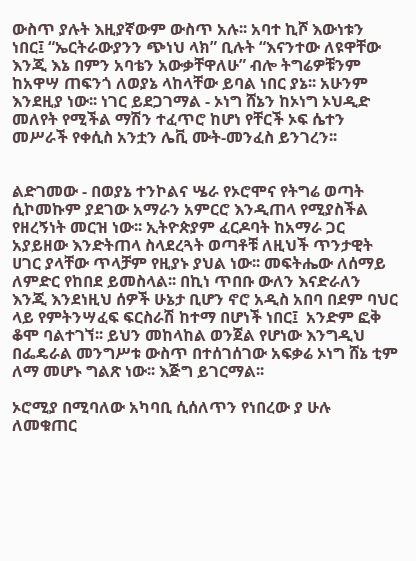ውስጥ ያሉት እዚያኛውም ውስጥ አሉ፡፡ አባተ ኪሾ እውነቱን ነበር፤ “ኤርትራውያንን ጭነህ ላክ” ቢሉት “እናንተው ለዩዋቸው እንጂ እኔ በምን አባቴን አውቃቸዋለሁ” ብሎ ትግሬዎቹንም ከአዋሣ ጠፍንጎ ለወያኔ ላከላቸው ይባል ነበር ያኔ፡፡ አሁንም እንደዚያ ነው፡፡ ነገር ይደጋገማል - ኦነግ ሸኔን ከኦነግ ኦህዲድ መለየት የሚችል ማሽን ተፈጥሮ ከሆነ የቸርች ኦፍ ሴተን መሥራች የቀሲስ አንቷን ሌቪ ሙት-መንፈስ ይንገረን፡፡


ልድገመው - በወያኔ ተንኮልና ሤራ የኦሮሞና የትግሬ ወጣት ሲኮመኩም ያደገው አማራን አምርሮ እንዲጠላ የሚያስችል የዘረኝነት መርዝ ነው፡፡ ኢትዮጵያም ፈርዶባት ከአማራ ጋር አያይዘው እንድትጠላ ስላደረጓት ወጣቶቹ ለዚህች ጥንታዊት ሀገር ያላቸው ጥላቻም የዚያኑ ያህል ነው፡፡ መፍትሔው ለሰማይ ለምድር የከበደ ይመስላል፡፡ በኪነ ጥበቡ ውለን እናድራለን እንጂ እንደነዚህ ሰዎች ሁኔታ ቢሆን ኖሮ አዲስ አበባ በደም ባህር ላይ የምትንሣፈፍ ፍርስራሽ ከተማ በሆነች ነበር፤  አንድም ፎቅ ቆሞ ባልተገኘ፡፡ ይህን መከላከል ወንጀል የሆነው እንግዲህ በፌዴራል መንግሥቱ ውስጥ በተሰገሰገው አፍቃሬ ኦነግ ሸኔ ቲም ለማ መሆኑ ግልጽ ነው፡፡ እጅግ ይገርማል፡፡

ኦሮሚያ በሚባለው አካባቢ ሲሰለጥን የነበረው ያ ሁሉ ለመቁጠር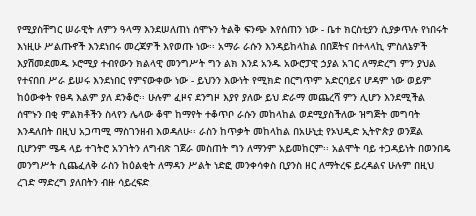የሚያስቸግር ሠራዊት ለምን ዓላማ እንደሠለጠነ ሰሞኑን ትልቅ ፍንጭ እየሰጠን ነው - ቤተ ክርስቲያን ሲያቃጥሉ የነበሩት እነዚሁ ሥልጡኖች እንደነበሩ መረጃዎች እየወጡ ነው፡፡ አማራ ራሱን እንዳይከላከል በበጀትና በተላላኪ ምስለኔዎች እያሽመደመዱ ኦሮሚያ ተብየውን ክልላዊ መንግሥት ግን ልክ እንደ አንዱ አውሮፓዊ ኃያል አገር ለማድረግ ምን ያህል የተናበበ ሥራ ይሠሩ እንደነበር የምናውቀው ነው - ይህንን እውነት የሚክድ በርግጥም አድርባይና ሆዳም ነው ወይም ከዕውቀት የፀዳ እልም ያለ ደንቆሮ፡፡ ሁሉም ፈዞና ደንግዞ እያየ ያለው ይህ ድራማ መጨረሻ ምን ሊሆን እንደሚችል ሰሞኑን በቂ ምልክቶችን ስላየን ሌላው ቆሞ ከማየት ተቆጥቦ ራሱን መከላከል ወደሚያስችለው ዝግጅት መግባት እንዳለበት በዚህ አጋጣሚ ማስገንዘብ እወዳለሁ፡፡ ራስን ከጥቃት መከላከል በአሁኒቷ የኦህዲድ ኢትዮጵያ ወንጀል ቢሆንም ሜዳ ላይ ተገትሮ አንገትን ለግብጽ ገጀራ መስጠት ግን ለማንም አይመከርም፡፡ አልሞት ባይ ተጋዳይነት በወንበዴ መንግሥት ሲጨፈለቅ ራስን ከዕልቂት ለማዳን ሥልት ነድፎ መንቀሳቀስ ቢያንስ ዘር ለማትረፍ ይረዳልና ሁሉም በዚህ ረገድ ማድረግ ያለበትን ብዙ ሳይረፍድ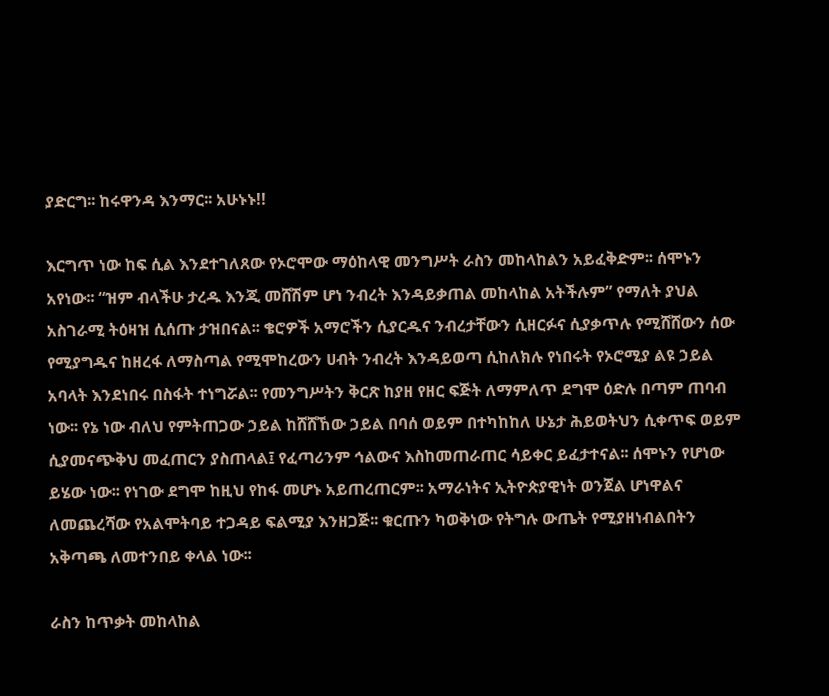ያድርግ፡፡ ከሩዋንዳ እንማር፡፡ አሁኑኑ!!

እርግጥ ነው ከፍ ሲል እንደተገለጸው የኦሮሞው ማዕከላዊ መንግሥት ራስን መከላከልን አይፈቅድም፡፡ ሰሞኑን አየነው፡፡ “ዝም ብላችሁ ታረዱ እንጂ መሸሽም ሆነ ንብረት እንዳይቃጠል መከላከል አትችሉም” የማለት ያህል አስገራሚ ትዕዛዝ ሲሰጡ ታዝበናል፡፡ ቄሮዎች አማሮችን ሲያርዱና ንብረታቸውን ሲዘርፉና ሲያቃጥሉ የሚሸሸውን ሰው የሚያግዱና ከዘረፋ ለማስጣል የሚሞከረውን ሀብት ንብረት እንዳይወጣ ሲከለክሉ የነበሩት የኦሮሚያ ልዩ ኃይል አባላት እንደነበሩ በስፋት ተነግሯል፡፡ የመንግሥትን ቅርጽ ከያዘ የዘር ፍጅት ለማምለጥ ደግሞ ዕድሉ በጣም ጠባብ ነው፡፡ የኔ ነው ብለህ የምትጠጋው ኃይል ከሸሸኸው ኃይል በባሰ ወይም በተካከከለ ሁኔታ ሕይወትህን ሲቀጥፍ ወይም ሲያመናጭቅህ መፈጠርን ያስጠላል፤ የፈጣሪንም ኅልውና እስከመጠራጠር ሳይቀር ይፈታተናል፡፡ ሰሞኑን የሆነው ይሄው ነው፡፡ የነገው ደግሞ ከዚህ የከፋ መሆኑ አይጠረጠርም፡፡ አማራነትና ኢትዮጵያዊነት ወንጀል ሆነዋልና ለመጨረሻው የአልሞትባይ ተጋዳይ ፍልሚያ እንዘጋጅ፡፡ ቁርጡን ካወቅነው የትግሉ ውጤት የሚያዘነብልበትን አቅጣጫ ለመተንበይ ቀላል ነው፡፡

ራስን ከጥቃት መከላከል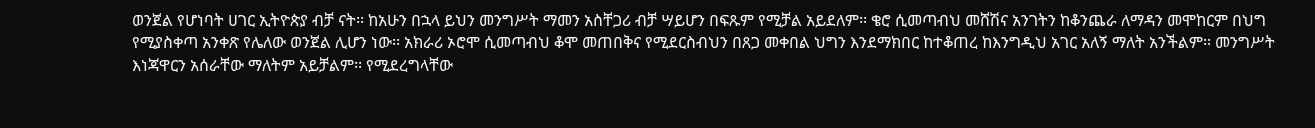ወንጀል የሆነባት ሀገር ኢትዮጵያ ብቻ ናት፡፡ ከአሁን በኋላ ይህን መንግሥት ማመን አስቸጋሪ ብቻ ሣይሆን በፍጹም የሚቻል አይደለም፡፡ ቄሮ ሲመጣብህ መሸሽና አንገትን ከቆንጨራ ለማዳን መሞከርም በህግ የሚያስቀጣ አንቀጽ የሌለው ወንጀል ሊሆን ነው፡፡ አክራሪ ኦሮሞ ሲመጣብህ ቆሞ መጠበቅና የሚደርስብህን በጸጋ መቀበል ህግን እንደማክበር ከተቆጠረ ከእንግዲህ አገር አለኝ ማለት አንችልም፡፡ መንግሥት እነጃዋርን አሰራቸው ማለትም አይቻልም፡፡ የሚደረግላቸው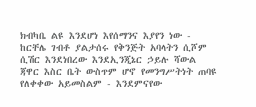ክብካቤ ልዩ እንደሆነ እየሰማንና እያየን ነው - ከርቸሌ ገብቶ ያልታሰሩ የቅንጅት አባላትን ሲሾም ሲሽር እንደነበረው እንደኢንጂኔር ኃይሉ ሻውል ጃዋር እስር ቤት ውስጥም ሆኖ የመንግሥትነት ጠባዩ የለቀቀው አይመስልም - እንደምናየው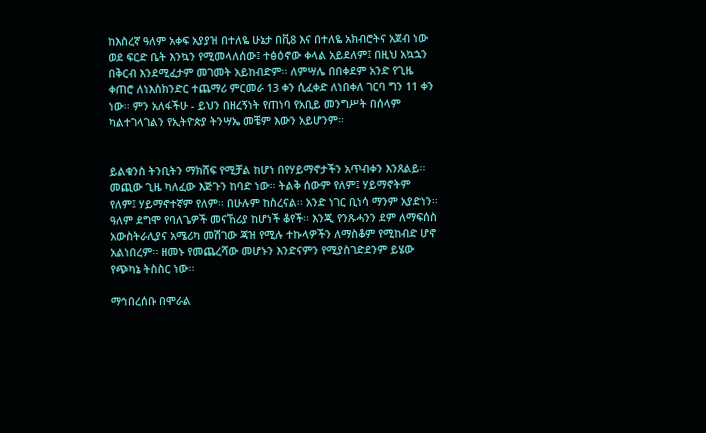ከእስረኛ ዓለም አቀፍ አያያዝ በተለዬ ሁኔታ በቪ8 እና በተለዬ አክብሮትና አጀብ ነው ወደ ፍርድ ቤት እንኳን የሚመላለሰው፤ ተፅዕኖው ቀላል አይደለም፤ በዚህ አኳኋን በቅርብ እንደሚፈታም መገመት አይከብድም፡፡ ለምሣሌ በበቀደም አንድ የጊዜ ቀጠሮ ለነእስክንድር ተጨማሪ ምርመራ 13 ቀን ሲፈቀድ ለነበቀለ ገርባ ግን 11 ቀን ነው፡፡ ምን አለፋችሁ - ይህን በዘረኝነት የጠነባ የአቢይ መንግሥት በሰላም ካልተገላገልን የኢትዮጵያ ትንሣኤ መቼም እውን አይሆንም፡፡


ይልቁንስ ትንቢትን ማክሸፍ የሚቻል ከሆነ በየሃይማኖታችን አጥብቀን እንጸልይ፡፡ መጪው ጊዜ ካለፈው እጅጉን ከባድ ነው፡፡ ትልቅ ሰውም የለም፤ ሃይማኖትም የለም፤ ሃይማኖተኛም የለም፡፡ በሁሉም ከስረናል፡፡ አንድ ነገር ቢነሳ ማንም አያድነን፡፡ ዓለም ደግሞ የባለጌዎች መናኸሪያ ከሆነች ቆየች፡፡ እንጂ የንጹሓንን ደም ለማፍሰስ አውስትራሊያና አሜሪካ መሽገው ጃዝ የሚሉ ተኩላዎችን ለማስቆም የሚከብድ ሆኖ አልነበረም፡፡ ዘመኑ የመጨረሻው መሆኑን እንድናምን የሚያስገድደንም ይሄው የጭካኔ ትስስር ነው፡፡

ማኅበረሰቡ በሞራል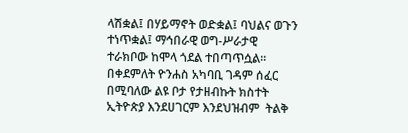ላሽቋል፤ በሃይማኖት ወድቋል፤ ባህልና ወጉን ተነጥቋል፤ ማኅበራዊ ወግ-ሥራታዊ ተራክቦው ከሞላ ጎደል ተበጣጥሷል፡፡ በቀደምለት ዮንሐስ አካባቢ ገዳም ሰፈር በሚባለው ልዩ ቦታ የታዘብኩት ክስተት ኢትዮጵያ እንደሀገርም እንደህዝብም  ትልቅ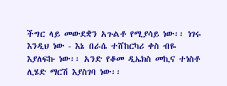ችግር ላይ መውደቋን አጉልቶ የሚያሳይ ነው፡፡ ነገሩ እንዲህ ነው - እኔ በራሴ ተሸከርካሪ ቀስ ብዬ እያለፍኩ ነው፡፡ አንድ የቆመ ዲኤክስ መኪና ተነስቶ ሊሄድ ማርሽ እያስገባ ነው፡፡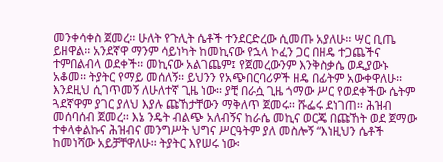መንቀሳቀስ ጀመረ፡፡ ሁለት የጉሊት ሴቶች ተንደርድረው ሲመጡ አያለሁ፡፡ ሣር ቢጤ ይዘዋል፡፡ አንደኛዋ ማንም ሳይነካት ከመኪናው የኋላ ኮፈን ጋር በዘዴ ተጋጨችና ተምበልብላ ወደቀች፡፡ መኪናው አልገጨም፤ የጀመረውንም እንቅስቃሴ ወዲያውኑ አቆመ፡፡ ትያትር የማይ መሰለኝ፡፡ ይህንን የአጭበርባሪዎች ዘዴ በፊትም አውቀዋለሁ፡፡ እንደዚህ ሲገጥመኝ ለሁለተኛ ጊዜ ነው፡፡ ያቺ በራሷ ጊዜ ጎማው ሥር የወደቀችው ሴትም ጓደኛዋም ያገር ያለህ እያሉ ጩኸታቸውን ማቅለጥ ጀመሩ፡፡ ሹፌሩ ደነገጠ፡፡ ሕዝብ መሰባሰብ ጀመረ፡፡ እኔ ንዴት ብልጭ አለብኝና ከራሴ መኪና ወርጄ በጩኸት ወደ ጀማው ተቀላቀልኩና ሕዝብና መንግሥት ህግና ሥርዓትም ያለ መስሎኝ “እነዚህን ሴቶች ከመነሻው አይቻቸዋለሁ፡፡ ትያትር እየሠሩ ነው፡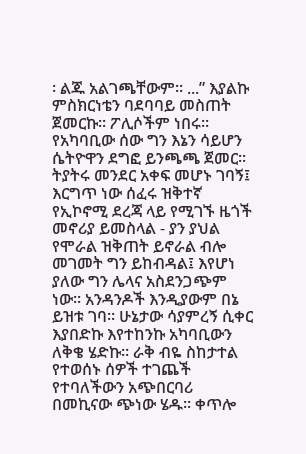፡ ልጁ አልገጫቸውም፡፡ ...” እያልኩ ምስክርነቴን ባደባባይ መስጠት ጀመርኩ፡፡ ፖሊሶችም ነበሩ፡፡ የአካባቢው ሰው ግን እኔን ሳይሆን ሴትዮዋን ደግፎ ይንጫጫ ጀመር፡፡ ትያትሩ መንደር አቀፍ መሆኑ ገባኝ፤ እርግጥ ነው ሰፈሩ ዝቅተኛ የኢኮኖሚ ደረጃ ላይ የሚገኙ ዜጎች መኖሪያ ይመስላል - ያን ያህል የሞራል ዝቅጠት ይኖራል ብሎ መገመት ግን ይከብዳል፤ እየሆነ ያለው ግን ሌላና አስደንጋጭም ነው፡፡ አንዳንዶች እንዲያውም በኔ ይዝቱ ገባ፡፡ ሁኔታው ሳያምረኝ ሲቀር እያበድኩ እየተከንኩ አካባቢውን ለቅቄ ሄድኩ፡፡ ራቅ ብዬ ስከታተል የተወሰኑ ሰዎች ተገጨች የተባለችውን አጭበርባሪ በመኪናው ጭነው ሄዱ፡፡ ቀጥሎ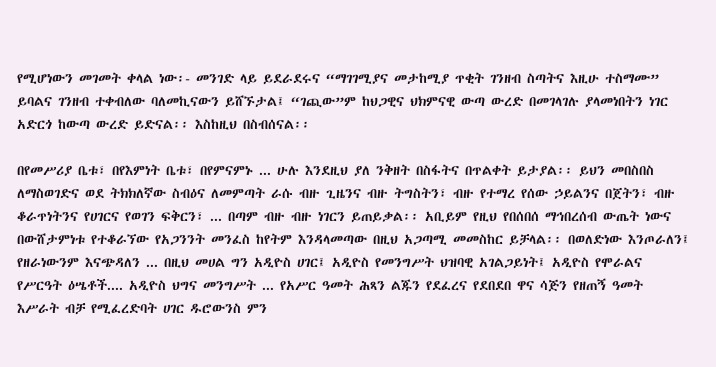የሚሆነውን መገመት ቀላል ነው፡- መንገድ ላይ ይደራደሩና “ማገገሚያና መታከሚያ ጥቂት ገንዘብ ስጣትና እዚሁ ተስማሙ” ይባልና ገንዘብ ተቀብለው ባለመኪናውን ይሸኙታል፤ “ገጪው”ም ከህጋዊና ህክምናዊ ውጣ ውረድ በመገላገሉ ያላመነበትን ነገር አድርጎ ከውጣ ውረድ ይድናል፡፡ እስከዚህ በስብሰናል፡፡

በየመሥሪያ ቤቱ፣ በየእምነት ቤቱ፣ በየምናምኑ ... ሁሉ እንደዚህ ያለ ንቅዘት በስፋትና በጥልቀት ይታያል፡፡ ይህን መበስበስ ለማስወገድና ወደ ትክክለኛው ስብዕና ለመምጣት ራሱ ብዙ ጊዜንና ብዙ ትግስትን፣ ብዙ የተማረ የሰው ኃይልንና በጀትን፣ ብዙ ቆራጥነትንና የሀገርና የወገን ፍቅርን፣ ... በጣም ብዙ ብዙ ነገርን ይጠይቃል፡፡ አቢይም የዚህ የበሰበሰ ማኅበረሰብ ውጤት ነውና በውሸታምነቱ የተቆራኘው የአጋንንት መንፈስ ከየትም እንዳላመጣው በዚህ አጋጣሚ መመስከር ይቻላል፡፡ በወለድነው እንጦራለን፤ የዘራነውንም እናጭዳለን ... በዚህ መሀል ግን አዲዮስ ሀገር፤ አዲዮስ የመንግሥት ህዝባዊ አገልጋይነት፤ አዲዮስ የሞራልና የሥርዓት ዕሤቶች.... አዲዮስ ህግና መንግሥት ... የአሥር ዓመት ሕጻን ልጁን የደፈረና የደበደበ ዋና ሳጅን የዘጠኝ ዓመት እሥራት ብቻ የሚፈረድባት ሀገር ዱሮውንስ ምን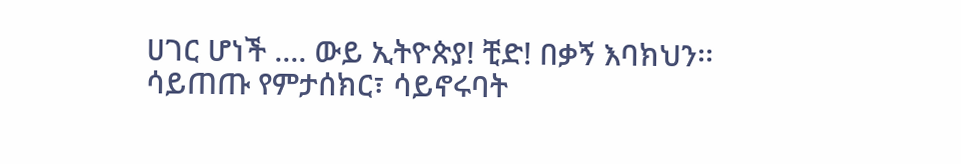ሀገር ሆነች .... ውይ ኢትዮጵያ! ቺድ! በቃኝ እባክህን፡፡ ሳይጠጡ የምታሰክር፣ ሳይኖሩባት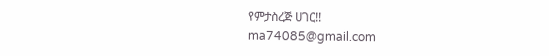የምታስረጅ ሀገር!!
ma74085@gmail.com